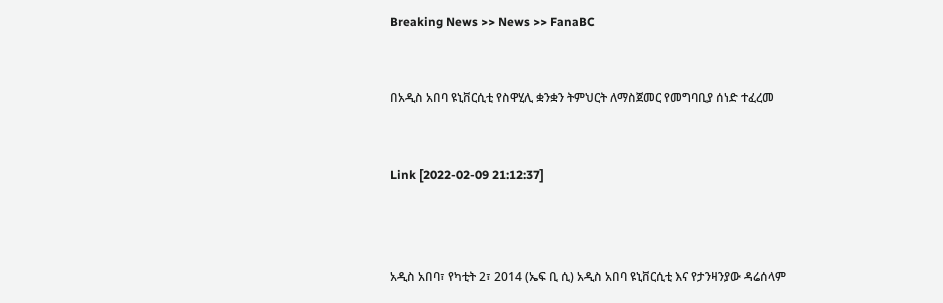Breaking News >> News >> FanaBC


በአዲስ አበባ ዩኒቨርሲቲ የስዋሂሊ ቋንቋን ትምህርት ለማስጀመር የመግባቢያ ሰነድ ተፈረመ


Link [2022-02-09 21:12:37]



አዲስ አበባ፣ የካቲት 2፣ 2014 (ኤፍ ቢ ሲ) አዲስ አበባ ዩኒቨርሲቲ እና የታንዛንያው ዳሬሰላም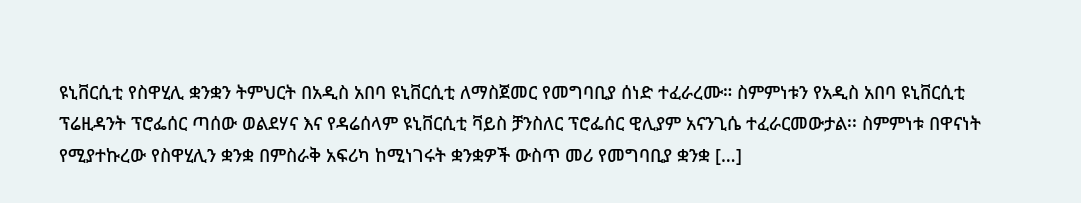ዩኒቨርሲቲ የስዋሂሊ ቋንቋን ትምህርት በአዲስ አበባ ዩኒቨርሲቲ ለማስጀመር የመግባቢያ ሰነድ ተፈራረሙ። ስምምነቱን የአዲስ አበባ ዩኒቨርሲቲ ፕሬዚዳንት ፕሮፌሰር ጣሰው ወልደሃና እና የዳሬሰላም ዩኒቨርሲቲ ቫይስ ቻንስለር ፕሮፌሰር ዊሊያም አናንጊሴ ተፈራርመውታል፡፡ ስምምነቱ በዋናነት የሚያተኩረው የስዋሂሊን ቋንቋ በምስራቅ አፍሪካ ከሚነገሩት ቋንቋዎች ውስጥ መሪ የመግባቢያ ቋንቋ […]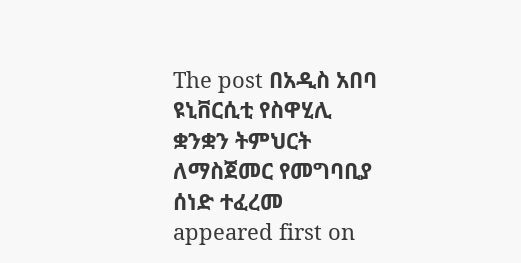The post በአዲስ አበባ ዩኒቨርሲቲ የስዋሂሊ ቋንቋን ትምህርት ለማስጀመር የመግባቢያ ሰነድ ተፈረመ appeared first on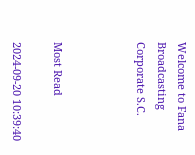Welcome to Fana Broadcasting Corporate S.C.



Most Read

2024-09-20 10:39:40